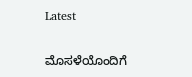Latest

ಮೊಸಳೆಯೊಂದಿಗೆ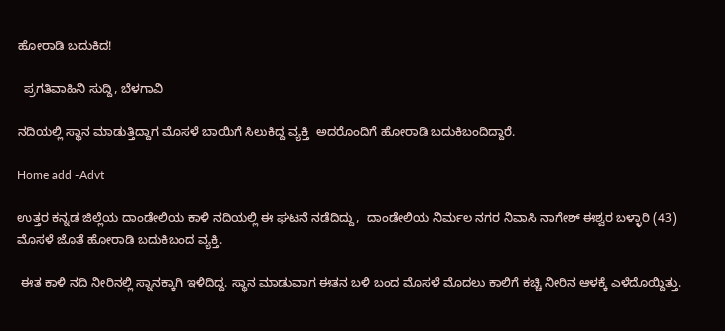ಹೋರಾಡಿ ಬದುಕಿದ!

  ಪ್ರಗತಿವಾಹಿನಿ ಸುದ್ದಿ, ಬೆಳಗಾವಿ

ನದಿಯಲ್ಲಿ ಸ್ಥಾನ ಮಾಡುತ್ತಿದ್ದಾಗ ಮೊಸಳೆ ಬಾಯಿಗೆ ಸಿಲುಕಿದ್ದ ವ್ಯಕ್ತಿ  ಅದರೊಂದಿಗೆ ಹೋರಾಡಿ ಬದುಕಿಬಂದಿದ್ದಾರೆ.

Home add -Advt

ಉತ್ತರ ಕನ್ನಡ ಜಿಲ್ಲೆಯ ದಾಂಡೇಲಿಯ ಕಾಳಿ ನದಿಯಲ್ಲಿ ಈ ಘಟನೆ ನಡೆದಿದ್ದು,  ದಾಂಡೇಲಿಯ ನಿರ್ಮಲ ನಗರ ನಿವಾಸಿ ನಾಗೇಶ್ ಈಶ್ವರ ಬಳ್ಳಾರಿ (43) ಮೊಸಳೆ ಜೊತೆ ಹೋರಾಡಿ ಬದುಕಿಬಂದ ವ್ಯಕ್ತಿ.

 ಈತ ಕಾಳಿ ನದಿ ನೀರಿನಲ್ಲಿ ಸ್ನಾನಕ್ಕಾಗಿ ಇಳಿದಿದ್ದ. ಸ್ಥಾನ ಮಾಡುವಾಗ ಈತನ ಬಳಿ ಬಂದ ಮೊಸಳೆ ಮೊದಲು ಕಾಲಿಗೆ ಕಚ್ಚಿ ನೀರಿನ ಆಳಕ್ಕೆ ಎಳೆದೊಯ್ದಿತ್ತು.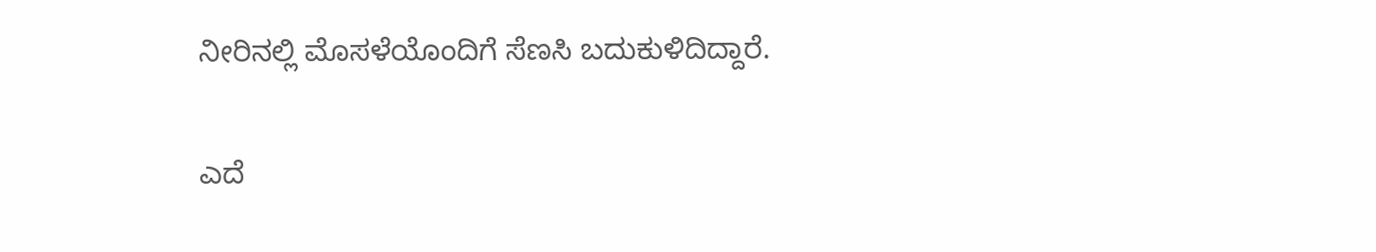ನೀರಿನಲ್ಲಿ ಮೊಸಳೆಯೊಂದಿಗೆ ಸೆಣಸಿ ಬದುಕುಳಿದಿದ್ದಾರೆ.

ಎದೆ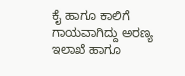ಕೈ ಹಾಗೂ ಕಾಲಿಗೆ ಗಾಯವಾಗಿದ್ದು ಅರಣ್ಯ ಇಲಾಖೆ ಹಾಗೂ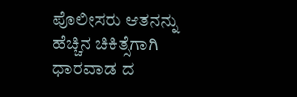ಪೊಲೀಸರು ಆತನನ್ನು ಹೆಚ್ಚಿನ ಚಿಕಿತ್ಸೆಗಾಗಿ ಧಾರವಾಡ ದ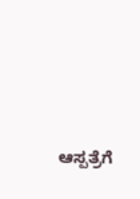ಆಸ್ಪತ್ರೆಗೆ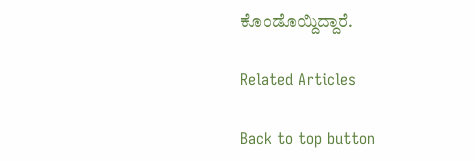ಕೊಂಡೊಯ್ದಿದ್ದಾರೆ.

Related Articles

Back to top button